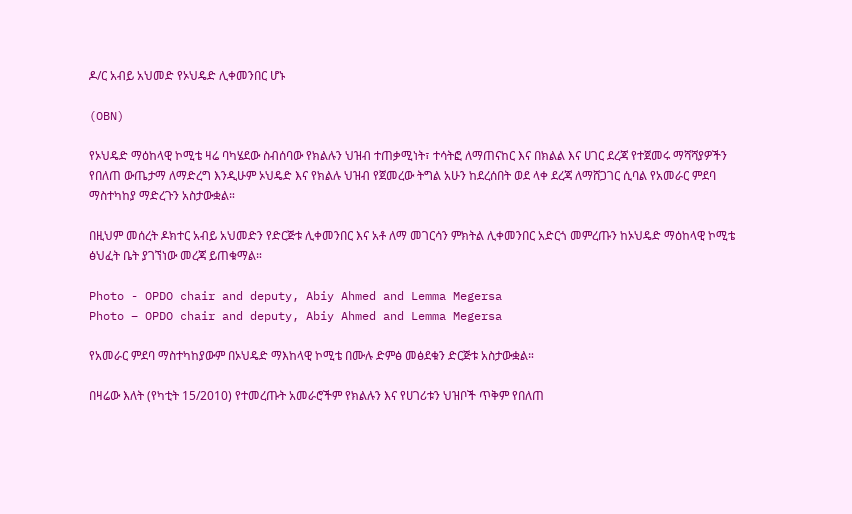ዶ/ር አብይ አህመድ የኦህዴድ ሊቀመንበር ሆኑ

(OBN)

የኦህዴድ ማዕከላዊ ኮሚቴ ዛሬ ባካሄደው ስብሰባው የክልሉን ህዝብ ተጠቃሚነት፣ ተሳትፎ ለማጠናከር እና በክልል እና ሀገር ደረጃ የተጀመሩ ማሻሻያዎችን የበለጠ ውጤታማ ለማድረግ እንዲሁም ኦህዴድ እና የክልሉ ህዝብ የጀመረው ትግል አሁን ከደረሰበት ወደ ላቀ ደረጃ ለማሸጋገር ሲባል የአመራር ምደባ ማስተካከያ ማድረጉን አስታውቋል።

በዚህም መሰረት ዶክተር አብይ አህመድን የድርጅቱ ሊቀመንበር እና አቶ ለማ መገርሳን ምክትል ሊቀመንበር አድርጎ መምረጡን ከኦህዴድ ማዕከላዊ ኮሚቴ ፅህፈት ቤት ያገኘነው መረጃ ይጠቁማል።

Photo - OPDO chair and deputy, Abiy Ahmed and Lemma Megersa
Photo – OPDO chair and deputy, Abiy Ahmed and Lemma Megersa

የአመራር ምደባ ማስተካከያውም በኦህዴድ ማእከላዊ ኮሚቴ በሙሉ ድምፅ መፅደቁን ድርጅቱ አስታውቋል።

በዛሬው እለት (የካቲት 15/2010) የተመረጡት አመራሮችም የክልሉን እና የሀገሪቱን ህዝቦች ጥቅም የበለጠ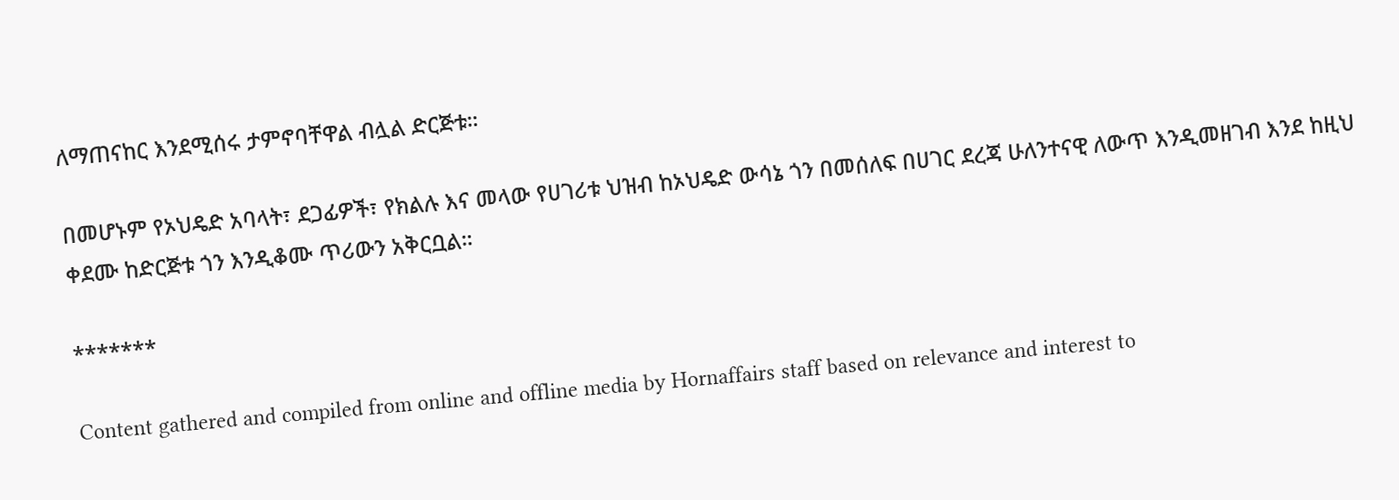ለማጠናከር እንደሚሰሩ ታምኖባቸዋል ብሏል ድርጅቱ።

በመሆኑም የኦህዴድ አባላት፣ ደጋፊዎች፣ የክልሉ እና መላው የሀገሪቱ ህዝብ ከኦህዴድ ውሳኔ ጎን በመሰለፍ በሀገር ደረጃ ሁለንተናዊ ለውጥ እንዲመዘገብ እንደ ከዚህ ቀደሙ ከድርጅቱ ጎን እንዲቆሙ ጥሪውን አቅርቧል።

*******

Content gathered and compiled from online and offline media by Hornaffairs staff based on relevance and interest to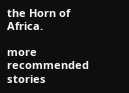the Horn of Africa.

more recommended stories